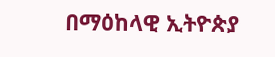በማዕከላዊ ኢትዮጵያ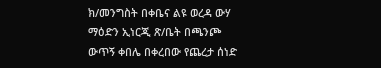ክ/መንግስት በቀቤና ልዩ ወረዳ ውሃ ማዕድን ኢነርጂ ጽ/ቤት በጫንጮ ውጥኝ ቀበሌ በቀረበው የጨረታ ሰነድ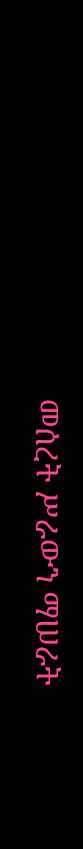መሰረት ሥራውን ማሠራት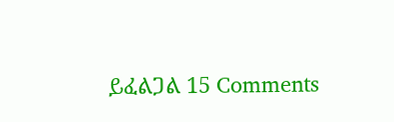ይፈልጋል 15 Comments